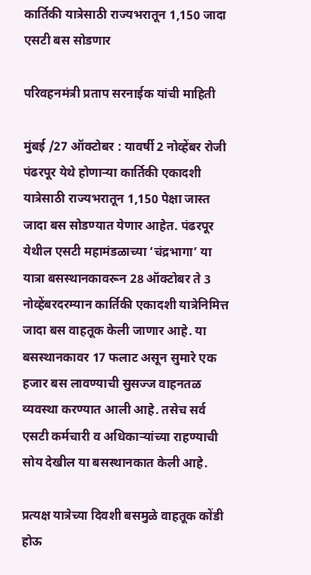कार्तिकी यात्रेसाठी राज्यभरातून 1,150 जादा एसटी बस सोडणार

परिवहनमंत्री प्रताप सरनाईक यांची माहिती

मुंबई /27 ऑक्टोबर : यावर्षी 2 नोव्हेंबर रोजी पंढरपूर येथे होणाऱ्या कार्तिकी एकादशी यात्रेसाठी राज्यभरातून 1,150 पेक्षा जास्त जादा बस सोडण्यात येणार आहेत. पंढरपूर येथील एसटी महामंडळाच्या ‘चंद्रभागा’ या यात्रा बसस्थानकावरून 28 ऑक्टोबर ते 3 नोव्हेंबरदरम्यान कार्तिकी एकादशी यात्रेनिमित्त जादा बस वाहतूक केली जाणार आहे. या बसस्थानकावर 17 फलाट असून सुमारे एक हजार बस लावण्याची सुसज्ज वाहनतळ व्यवस्था करण्यात आली आहे. तसेच सर्व एसटी कर्मचारी व अधिकार्‍यांच्या राहण्याची सोय देखील या बसस्थानकात केली आहे.

प्रत्यक्ष यात्रेच्या दिवशी बसमुळे वाहतूक कोंडी होऊ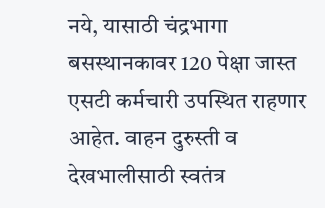नये, यासाठी चंद्रभागा बसस्थानकावर 120 पेक्षा जास्त एसटी कर्मचारी उपस्थित राहणार आहेत. वाहन दुरुस्ती व देखभालीसाठी स्वतंत्र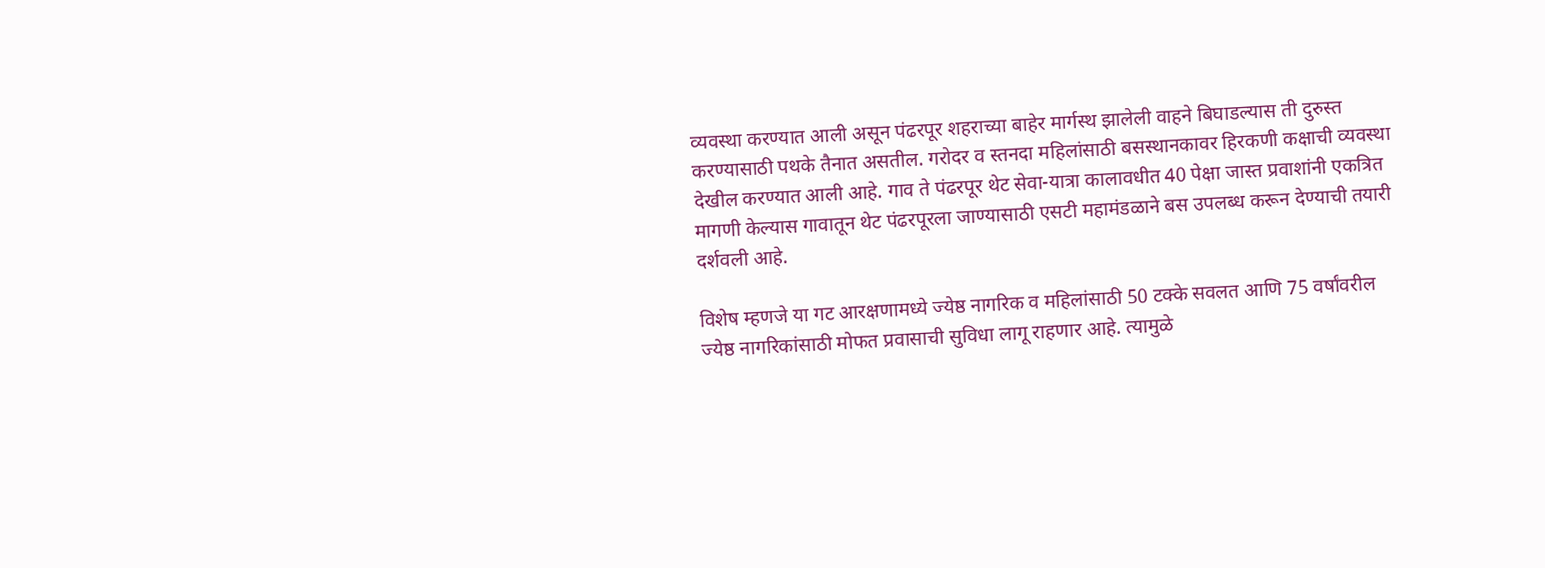व्यवस्था करण्यात आली असून पंढरपूर शहराच्या बाहेर मार्गस्थ झालेली वाहने बिघाडल्यास ती दुरुस्त करण्यासाठी पथके तैनात असतील. गरोदर व स्तनदा महिलांसाठी बसस्थानकावर हिरकणी कक्षाची व्यवस्था देखील करण्यात आली आहे. गाव ते पंढरपूर थेट सेवा-यात्रा कालावधीत 40 पेक्षा जास्त प्रवाशांनी एकत्रित मागणी केल्यास गावातून थेट पंढरपूरला जाण्यासाठी एसटी महामंडळाने बस उपलब्ध करून देण्याची तयारी दर्शवली आहे.

विशेष म्हणजे या गट आरक्षणामध्ये ज्येष्ठ नागरिक व महिलांसाठी 50 टक्के सवलत आणि 75 वर्षांवरील ज्येष्ठ नागरिकांसाठी मोफत प्रवासाची सुविधा लागू राहणार आहे. त्यामुळे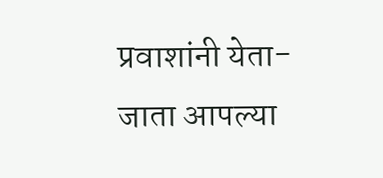प्रवाशांनी येता-जाता आपल्या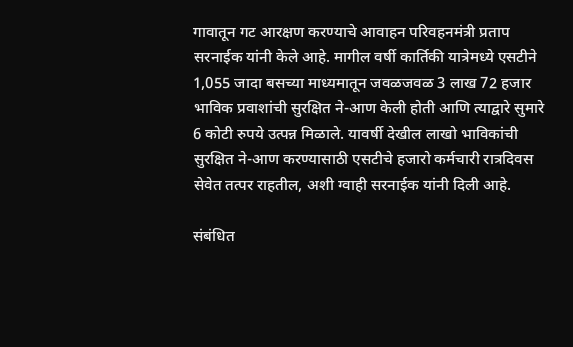गावातून गट आरक्षण करण्याचे आवाहन परिवहनमंत्री प्रताप सरनाईक यांनी केले आहे. मागील वर्षी कार्तिकी यात्रेमध्ये एसटीने 1,055 जादा बसच्या माध्यमातून जवळजवळ 3 लाख 72 हजार भाविक प्रवाशांची सुरक्षित ने-आण केली होती आणि त्याद्वारे सुमारे 6 कोटी रुपये उत्पन्न मिळाले. यावर्षी देखील लाखो भाविकांची सुरक्षित ने-आण करण्यासाठी एसटीचे हजारो कर्मचारी रात्रदिवस सेवेत तत्पर राहतील, अशी ग्वाही सरनाईक यांनी दिली आहे.

संबंधित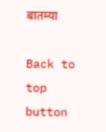बातम्या

Back to top button